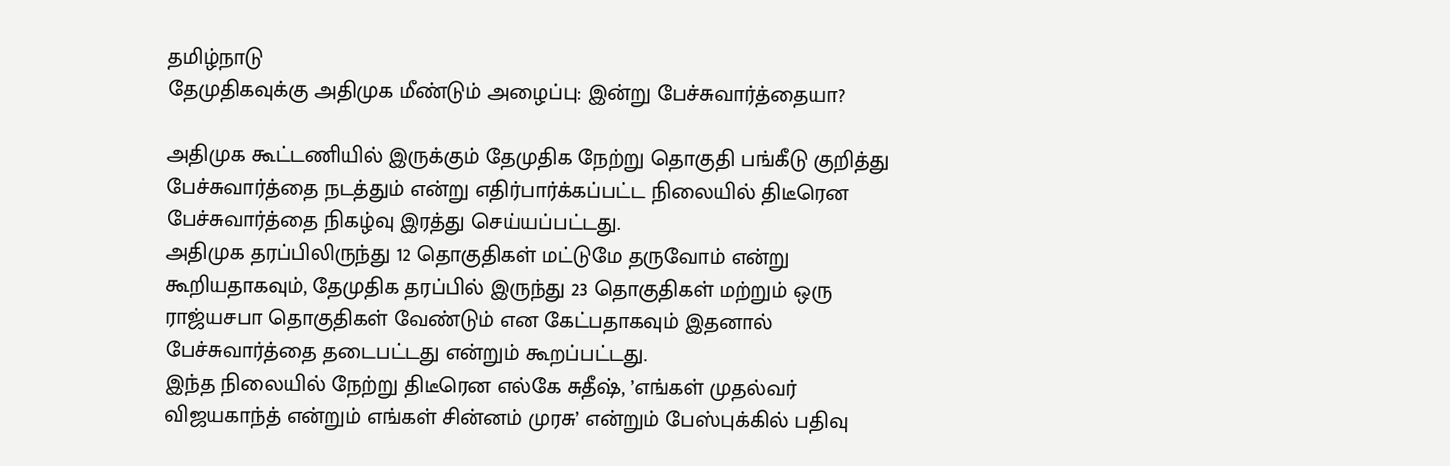தமிழ்நாடு
தேமுதிகவுக்கு அதிமுக மீண்டும் அழைப்பு: இன்று பேச்சுவார்த்தையா?

அதிமுக கூட்டணியில் இருக்கும் தேமுதிக நேற்று தொகுதி பங்கீடு குறித்து பேச்சுவார்த்தை நடத்தும் என்று எதிர்பார்க்கப்பட்ட நிலையில் திடீரென பேச்சுவார்த்தை நிகழ்வு இரத்து செய்யப்பட்டது.
அதிமுக தரப்பிலிருந்து 12 தொகுதிகள் மட்டுமே தருவோம் என்று கூறியதாகவும், தேமுதிக தரப்பில் இருந்து 23 தொகுதிகள் மற்றும் ஒரு ராஜ்யசபா தொகுதிகள் வேண்டும் என கேட்பதாகவும் இதனால் பேச்சுவார்த்தை தடைபட்டது என்றும் கூறப்பட்டது.
இந்த நிலையில் நேற்று திடீரென எல்கே சுதீஷ், ’எங்கள் முதல்வர் விஜயகாந்த் என்றும் எங்கள் சின்னம் முரசு’ என்றும் பேஸ்புக்கில் பதிவு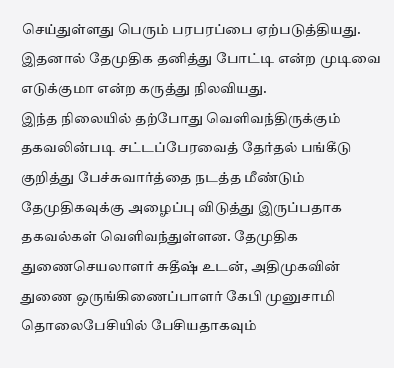செய்துள்ளது பெரும் பரபரப்பை ஏற்படுத்தியது. இதனால் தேமுதிக தனித்து போட்டி என்ற முடிவை எடுக்குமா என்ற கருத்து நிலவியது.
இந்த நிலையில் தற்போது வெளிவந்திருக்கும் தகவலின்படி சட்டப்பேரவைத் தேர்தல் பங்கீடு குறித்து பேச்சுவார்த்தை நடத்த மீண்டும் தேமுதிகவுக்கு அழைப்பு விடுத்து இருப்பதாக தகவல்கள் வெளிவந்துள்ளன. தேமுதிக துணைசெயலாளர் சுதீஷ் உடன், அதிமுகவின் துணை ஒருங்கிணைப்பாளர் கேபி முனுசாமி தொலைபேசியில் பேசியதாகவும்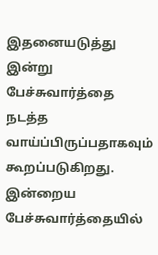இதனையடுத்து இன்று பேச்சுவார்த்தை நடத்த வாய்ப்பிருப்பதாகவும் கூறப்படுகிறது. இன்றைய பேச்சுவார்த்தையில்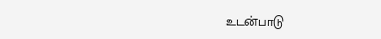உடன்பாடு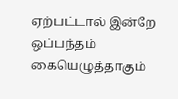ஏற்பட்டால் இன்றே ஒப்பந்தம் கையெழுத்தாகும்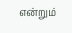என்றும்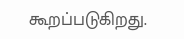கூறப்படுகிறது.